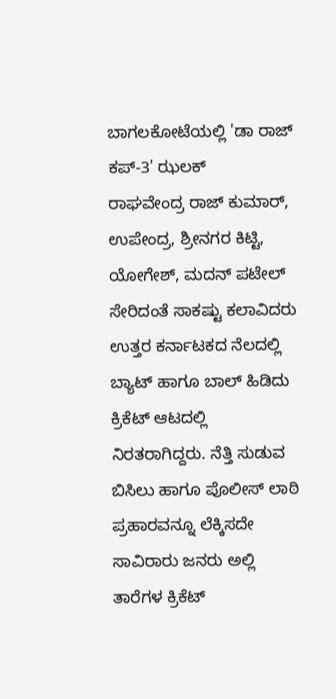ಬಾಗಲಕೋಟೆಯಲ್ಲಿ 'ಡಾ ರಾಜ್ ಕಪ್-3' ಝಲಕ್
ರಾಘವೇಂದ್ರ ರಾಜ್ ಕುಮಾರ್, ಉಪೇಂದ್ರ, ಶ್ರೀನಗರ ಕಿಟ್ಟಿ, ಯೋಗೇಶ್, ಮದನ್ ಪಟೇಲ್ ಸೇರಿದಂತೆ ಸಾಕಷ್ಟು ಕಲಾವಿದರು ಉತ್ತರ ಕರ್ನಾಟಕದ ನೆಲದಲ್ಲಿ ಬ್ಯಾಟ್ ಹಾಗೂ ಬಾಲ್ ಹಿಡಿದು ಕ್ರಿಕೆಟ್ ಆಟದಲ್ಲಿ ನಿರತರಾಗಿದ್ದರು. ನೆತ್ತಿ ಸುಡುವ ಬಿಸಿಲು ಹಾಗೂ ಪೊಲೀಸ್ ಲಾಠಿ ಪ್ರಹಾರವನ್ನೂ ಲೆಕ್ಕಿಸದೇ ಸಾವಿರಾರು ಜನರು ಅಲ್ಲಿ ತಾರೆಗಳ ಕ್ರಿಕೆಟ್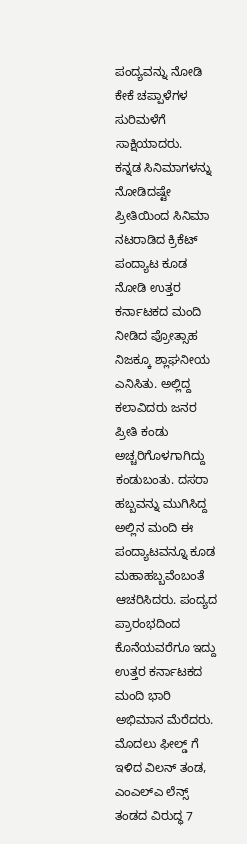ಪಂದ್ಯವನ್ನು ನೋಡಿ ಕೇಕೆ ಚಪ್ಪಾಳೆಗಳ ಸುರಿಮಳೆಗೆ ಸಾಕ್ಷಿಯಾದರು.
ಕನ್ನಡ ಸಿನಿಮಾಗಳನ್ನು ನೋಡಿದಷ್ಟೇ ಪ್ರೀತಿಯಿಂದ ಸಿನಿಮಾ ನಟರಾಡಿದ ಕ್ರಿಕೆಟ್ ಪಂದ್ಯಾಟ ಕೂಡ ನೋಡಿ ಉತ್ತರ ಕರ್ನಾಟಕದ ಮಂದಿ ನೀಡಿದ ಪ್ರೋತ್ಸಾಹ ನಿಜಕ್ಕೂ ಶ್ಲಾಘನೀಯ ಎನಿಸಿತು. ಅಲ್ಲಿದ್ದ ಕಲಾವಿದರು ಜನರ ಪ್ರೀತಿ ಕಂಡು ಅಚ್ಚರಿಗೊಳಗಾಗಿದ್ದು ಕಂಡುಬಂತು. ದಸರಾ ಹಬ್ಬವನ್ನು ಮುಗಿಸಿದ್ದ ಅಲ್ಲಿನ ಮಂದಿ ಈ ಪಂದ್ಯಾಟವನ್ನೂ ಕೂಡ ಮಹಾಹಬ್ಬವೆಂಬಂತೆ ಆಚರಿಸಿದರು. ಪಂದ್ಯದ ಪ್ರಾರಂಭದಿಂದ ಕೊನೆಯವರೆಗೂ ಇದ್ದು ಉತ್ತರ ಕರ್ನಾಟಕದ ಮಂದಿ ಭಾರಿ ಅಭಿಮಾನ ಮೆರೆದರು.
ಮೊದಲು ಫೀಲ್ಡ್ ಗೆ ಇಳಿದ ವಿಲನ್ ತಂಡ, ಎಂಎಲ್ಎ ಲೆನ್ಸ್ ತಂಡದ ವಿರುದ್ಧ 7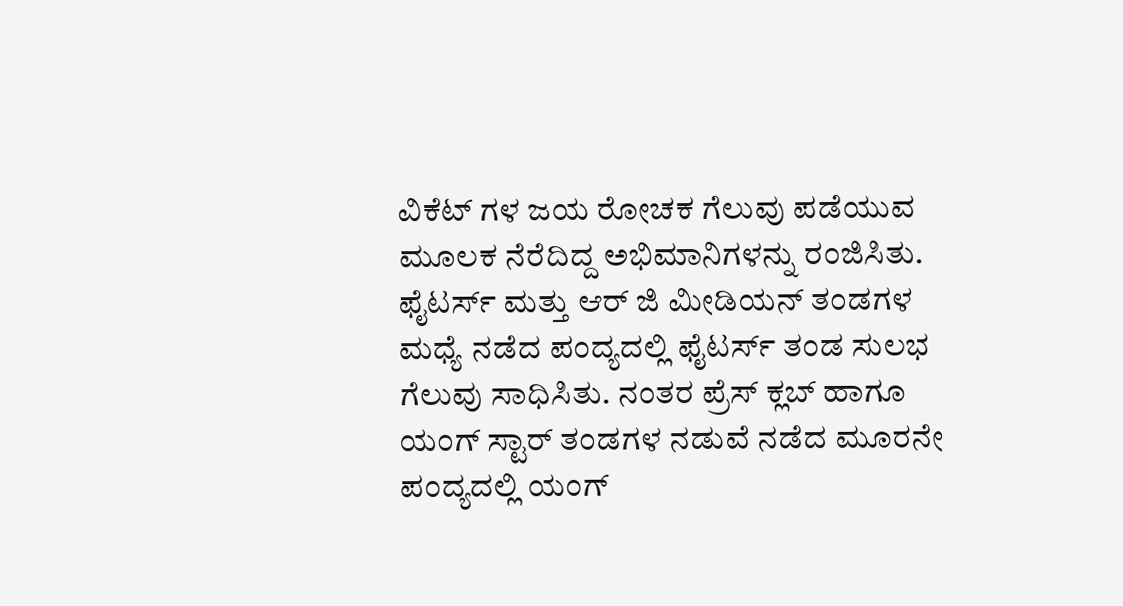ವಿಕೆಟ್ ಗಳ ಜಯ ರೋಚಕ ಗೆಲುವು ಪಡೆಯುವ ಮೂಲಕ ನೆರೆದಿದ್ದ ಅಭಿಮಾನಿಗಳನ್ನು ರಂಜಿಸಿತು. ಫೈಟರ್ಸ್ ಮತ್ತು ಆರ್ ಜಿ ಮೀಡಿಯನ್ ತಂಡಗಳ ಮಧ್ಯೆ ನಡೆದ ಪಂದ್ಯದಲ್ಲಿ ಫೈಟರ್ಸ್ ತಂಡ ಸುಲಭ ಗೆಲುವು ಸಾಧಿಸಿತು. ನಂತರ ಪ್ರೆಸ್ ಕ್ಲಬ್ ಹಾಗೂ ಯಂಗ್ ಸ್ಟಾರ್ ತಂಡಗಳ ನಡುವೆ ನಡೆದ ಮೂರನೇ ಪಂದ್ಯದಲ್ಲಿ ಯಂಗ್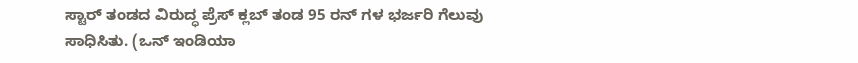ಸ್ಟಾರ್ ತಂಡದ ವಿರುದ್ಧ ಪ್ರೆಸ್ ಕ್ಲಬ್ ತಂಡ 95 ರನ್ ಗಳ ಭರ್ಜರಿ ಗೆಲುವು ಸಾಧಿಸಿತು. (ಒನ್ ಇಂಡಿಯಾ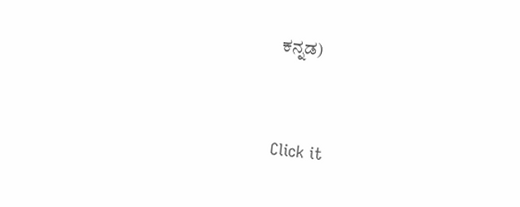ಕನ್ನಡ)


Click it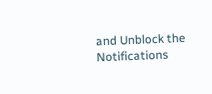and Unblock the Notifications